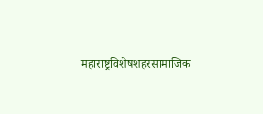महाराष्ट्रविशेषशहरसामाजिक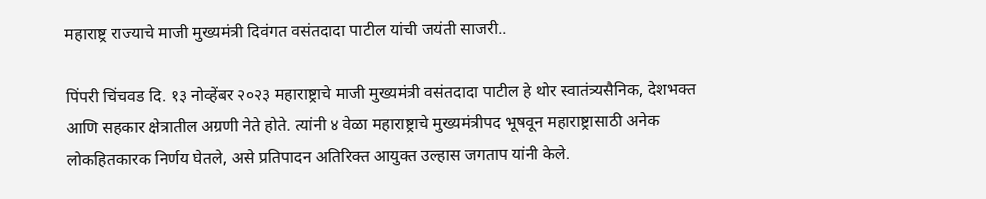महाराष्ट्र राज्याचे माजी मुख्यमंत्री दिवंगत वसंतदादा पाटील यांची जयंती साजरी..

पिंपरी चिंचवड दि. १३ नोव्हेंबर २०२३ महाराष्ट्राचे माजी मुख्यमंत्री वसंतदादा पाटील हे थोर स्वातंत्र्यसैनिक, देशभक्त आणि सहकार क्षेत्रातील अग्रणी नेते होते. त्यांनी ४ वेळा महाराष्ट्राचे मुख्यमंत्रीपद भूषवून महाराष्ट्रासाठी अनेक लोकहितकारक निर्णय घेतले, असे प्रतिपादन अतिरिक्त आयुक्त उल्हास जगताप यांनी केले.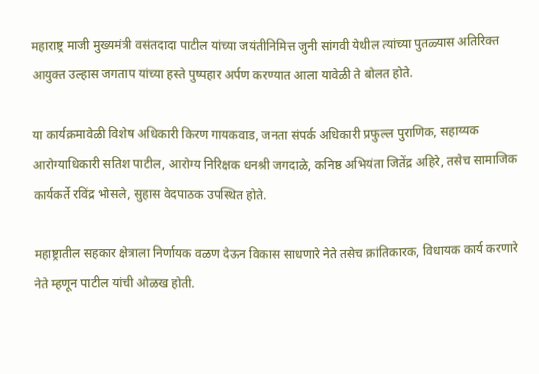महाराष्ट्र माजी मुख्यमंत्री वसंतदादा पाटील यांच्या जयंतीनिमित्त जुनी सांगवी येथील त्यांच्या पुतळ्यास अतिरिक्त आयुक्त उल्हास जगताप यांच्या हस्ते पुष्पहार अर्पण करण्यात आला यावेळी ते बोलत होते.

या कार्यक्रमावेळी विशेष अधिकारी किरण गायकवाड, जनता संपर्क अधिकारी प्रफुल्ल पुराणिक, सहाय्यक आरोग्याधिकारी सतिश पाटील, आरोग्य निरिक्षक धनश्री जगदाळे, कनिष्ठ अभियंता जितेंद्र अहिरे, तसेच सामाजिक कार्यकर्ते रविंद्र भोसले, सुहास वेदपाठक उपस्थित होते.

महाष्ट्रातील सहकार क्षेत्राला निर्णायक वळण देऊन विकास साधणारे नेते तसेच क्रांतिकारक, विधायक कार्य करणारे नेते म्हणून पाटील यांची ओळख होती.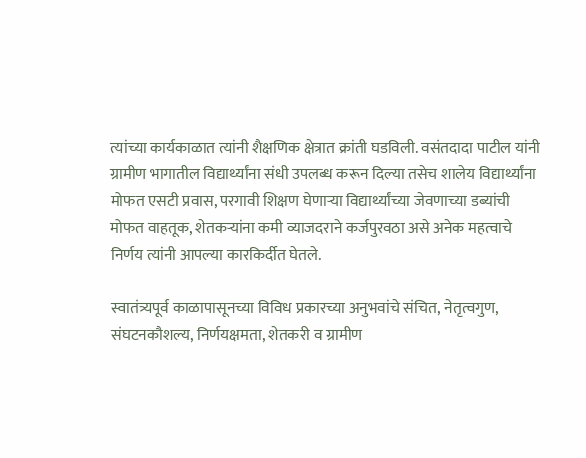त्यांच्या कार्यकाळात त्यांनी शैक्षणिक क्षेत्रात क्रांती घडविली. वसंतदादा पाटील यांनी ग्रामीण भागातील विद्यार्थ्यांना संधी उपलब्ध करून दिल्या तसेच शालेय विद्यार्थ्यांना मोफत एसटी प्रवास, परगावी शिक्षण घेणाऱ्या विद्यार्थ्यांच्या जेवणाच्या डब्यांची मोफत वाहतूक, शेतकऱ्यांना कमी व्याजदराने कर्जपुरवठा असे अनेक महत्वाचे निर्णय त्यांनी आपल्या कारकिर्दीत घेतले.

स्वातंत्र्यपूर्व काळापासूनच्या विविध प्रकारच्या अनुभवांचे संचित, नेतृत्वगुण, संघटनकौशल्य, निर्णयक्षमता, शेतकरी व ग्रामीण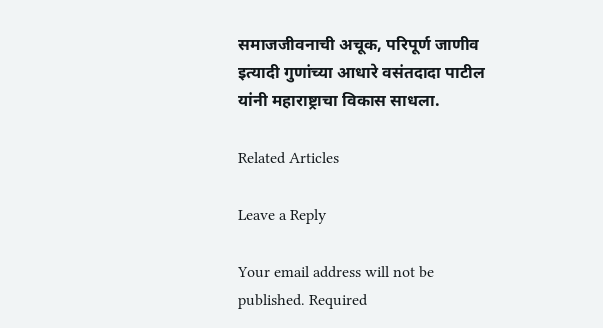समाजजीवनाची अचूक, परिपूर्ण जाणीव इत्यादी गुणांच्या आधारे वसंतदादा पाटील यांनी महाराष्ट्राचा विकास साधला.

Related Articles

Leave a Reply

Your email address will not be published. Required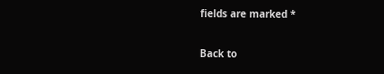fields are marked *

Back to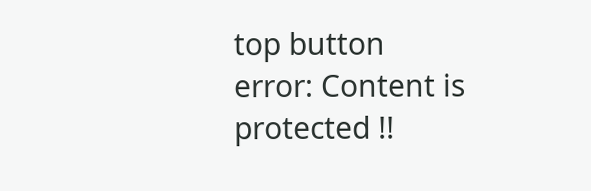top button
error: Content is protected !!